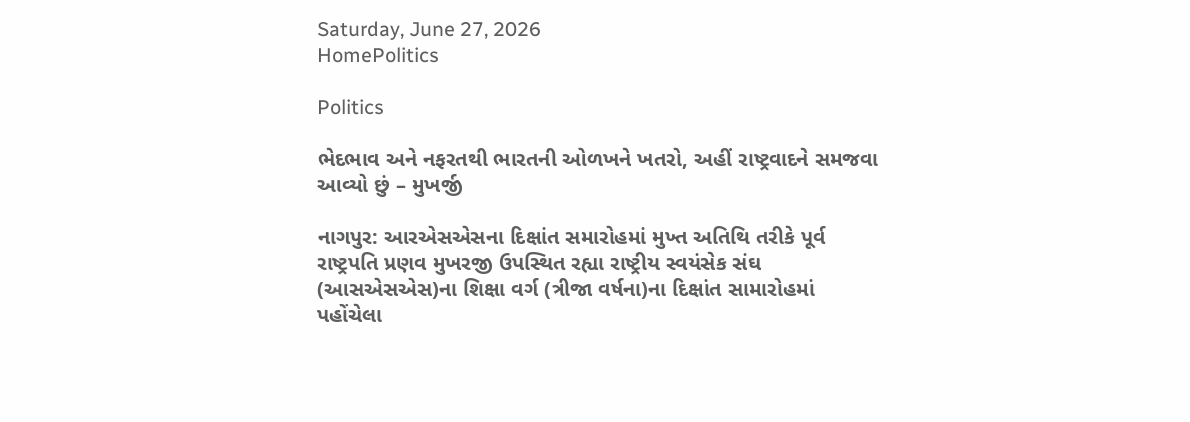Saturday, June 27, 2026
HomePolitics

Politics

ભેદભાવ અને નફરતથી ભારતની ઓળખને ખતરો, અહીં રાષ્ટ્રવાદને સમજવા આવ્યો છું – મુખર્જી

નાગપુર: આરએસએસના દિક્ષાંત સમારોહમાં મુખ્ત અતિથિ તરીકે પૂર્વ રાષ્ટ્રપતિ પ્રણવ મુખરજી ઉપસ્થિત રહ્યા રાષ્ટ્રીય સ્વયંસેક સંઘ (આસએસએસ)ના શિક્ષા વર્ગ (ત્રીજા વર્ષના)ના દિક્ષાંત સામારોહમાં પહોંચેલા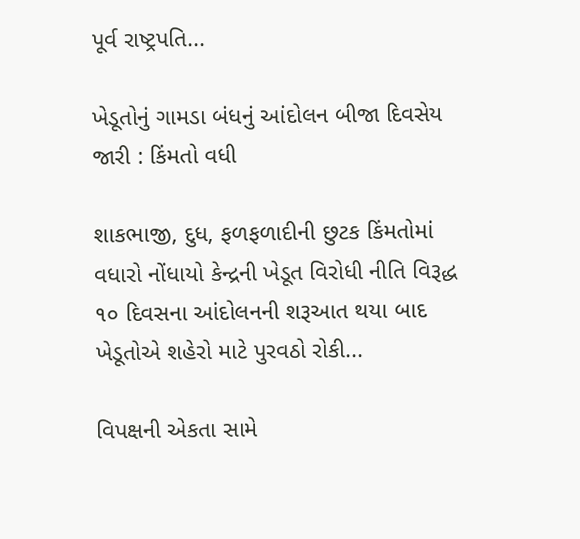પૂર્વ રાષ્ટ્રપતિ...

ખેડૂતોનું ગામડા બંધનું આંદોલન બીજા દિવસેય જારી : કિંમતો વધી

શાકભાજી, દુધ, ફળફળાદીની છુટક કિંમતોમાં વધારો નોંધાયો કેન્દ્રની ખેડૂત વિરોધી નીતિ વિરૂદ્ધ ૧૦ દિવસના આંદોલનની શરૂઆત થયા બાદ ખેડૂતોએ શહેરો માટે પુરવઠો રોકી...

વિપક્ષની એકતા સામે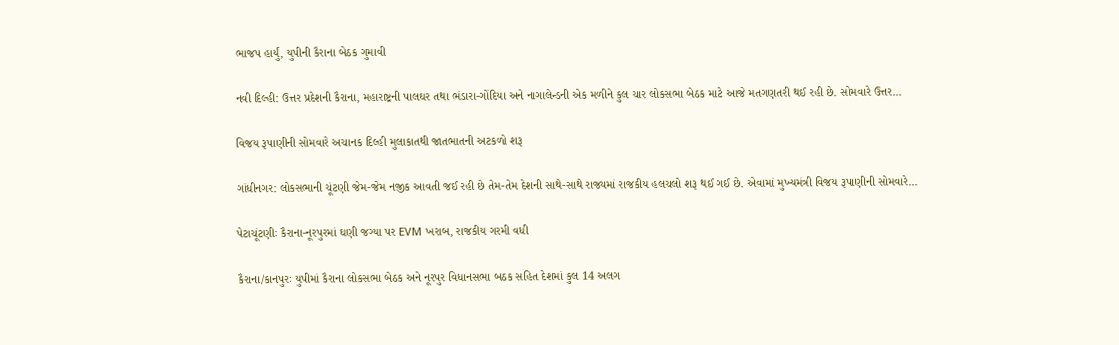ભાજપ હાર્યું, યુપીની કૈરાના બેઠક ગુમાવી

નવી દિલ્હી: ઉત્તર પ્રદેશની કૈરાના, મહારાષ્ટ્રની પાલઘર તથા ભંડારા-ગોંદિયા અને નાગાલેન્ડની એક મળીને કુલ ચાર લોકસભા બેઠક માટે આજે મતગણતરી થઈ રહી છે. સોમવારે ઉત્તર...

વિજય રૂપાણીની સોમવારે અચાનક દિલ્હી મુલાકાતથી જાતભાતની અટકળો શરૂ

ગાંધીનગર: લોકસભાની ચૂંટણી જેમ-જેમ નજીક આવતી જઈ રહી છે તેમ-તેમ દેશની સાથે-સાથે રાજ્યમાં રાજકીય હલચલો શરૂ થઈ ગઈ છે. એવામાં મુખ્યમંત્રી વિજય રૂપાણીની સોમવારે...

પેટાચૂંટણીઃ કૈરાના-નૂરપુરમાં ઘણી જગ્યા પર EVM ખરાબ, રાજકીય ગરમી વધી

કૈરાના/કાનપુરઃ યુપીમાં કૈરાના લોકસભા બેઠક અને નૂરપુર વિધાનસભા બઠક સહિત દેશમાં કુલ 14 અલગ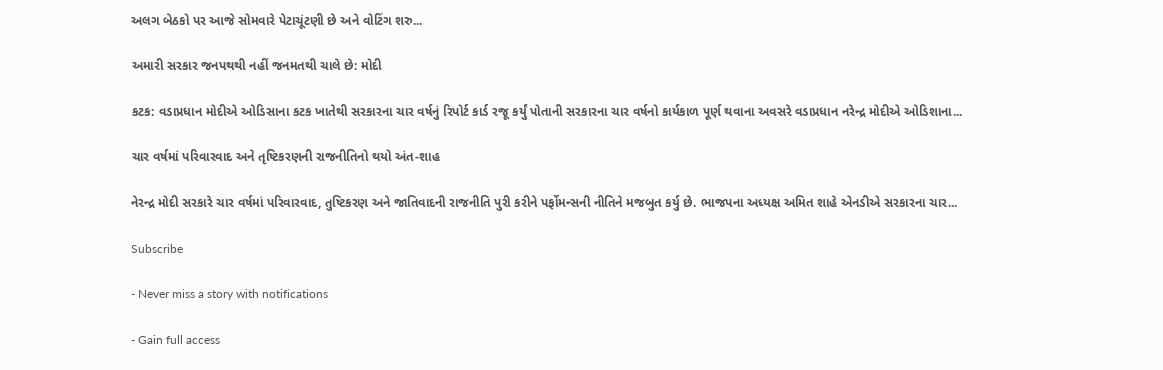અલગ બેઠકો પર આજે સોમવારે પેટાચૂંટણી છે અને વોટિંગ શરુ...

અમારી સરકાર જનપથથી નહીં જનમતથી ચાલે છે: મોદી

કટક: વડાપ્રધાન મોદીએ ઓડિસાના કટક ખાતેથી સરકારના ચાર વર્ષનું રિપોર્ટ કાર્ડ રજૂ કર્યું પોતાની સરકારના ચાર વર્ષનો કાર્યકાળ પૂર્ણ થવાના અવસરે વડાપ્રધાન નરેન્દ્ર મોદીએ ઓડિશાના...

ચાર વર્ષમાં પરિવારવાદ અને તૃષ્ટિકરણની રાજનીતિનો થયો અંત-શાહ

નેરન્દ્ર મોદી સરકારે ચાર વર્ષમાં પરિવારવાદ, તુષ્ટિકરણ અને જાતિવાદની રાજનીતિ પુરી કરીને પર્ફોમન્સની નીતિને મજબુત કર્યુ છે. ભાજપના અધ્યક્ષ અમિત શાહે એનડીએ સરકારના ચાર...

Subscribe

- Never miss a story with notifications

- Gain full access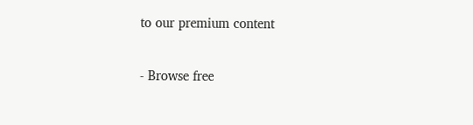to our premium content

- Browse free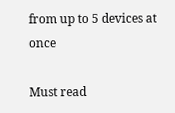from up to 5 devices at once

Must read